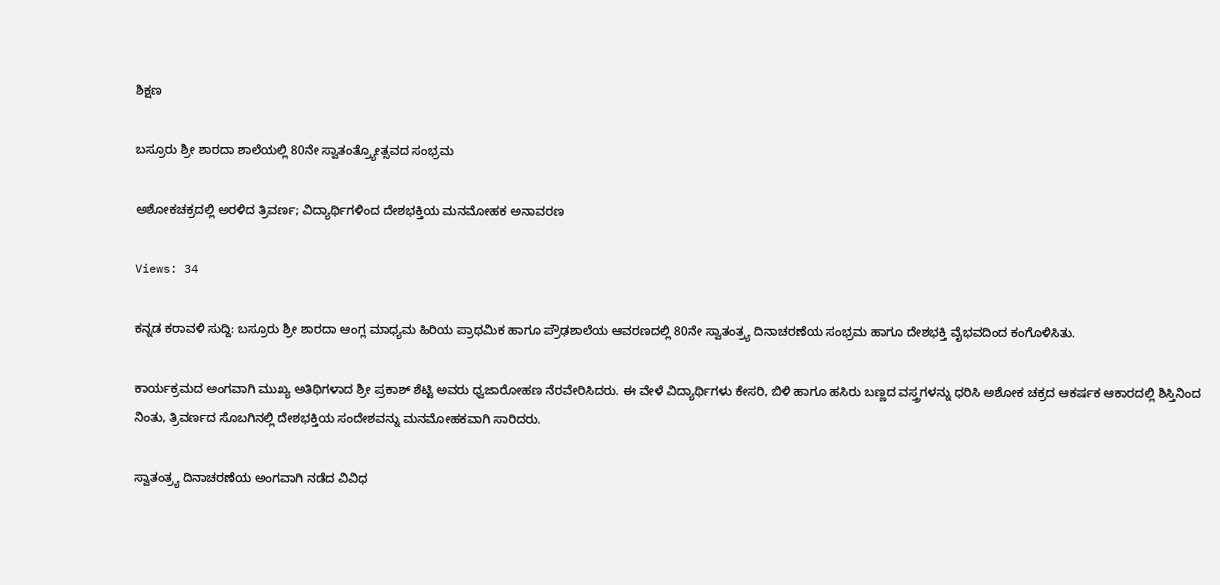ಶಿಕ್ಷಣ

ಬಸ್ರೂರು ಶ್ರೀ ಶಾರದಾ ಶಾಲೆಯಲ್ಲಿ 80ನೇ ಸ್ವಾತಂತ್ರ್ಯೋತ್ಸವದ ಸಂಭ್ರಮ

ಅಶೋಕಚಕ್ರದಲ್ಲಿ ಅರಳಿದ ತ್ರಿವರ್ಣ; ವಿದ್ಯಾರ್ಥಿಗಳಿಂದ ದೇಶಭಕ್ತಿಯ ಮನಮೋಹಕ ಅನಾವರಣ

Views: 34

ಕನ್ನಡ ಕರಾವಳಿ ಸುದ್ದಿ: ಬಸ್ರೂರು ಶ್ರೀ ಶಾರದಾ ಆಂಗ್ಲ ಮಾಧ್ಯಮ ಹಿರಿಯ ಪ್ರಾಥಮಿಕ ಹಾಗೂ ಪ್ರೌಢಶಾಲೆಯ ಆವರಣದಲ್ಲಿ 80ನೇ ಸ್ವಾತಂತ್ರ್ಯ ದಿನಾಚರಣೆಯ ಸಂಭ್ರಮ ಹಾಗೂ ದೇಶಭಕ್ತಿ ವೈಭವದಿಂದ ಕಂಗೊಳಿಸಿತು.

ಕಾರ್ಯಕ್ರಮದ ಅಂಗವಾಗಿ ಮುಖ್ಯ ಅತಿಥಿಗಳಾದ ಶ್ರೀ ಪ್ರಕಾಶ್ ಶೆಟ್ಟಿ ಅವರು ಧ್ವಜಾರೋಹಣ ನೆರವೇರಿಸಿದರು. ಈ ವೇಳೆ ವಿದ್ಯಾರ್ಥಿಗಳು ಕೇಸರಿ, ಬಿಳಿ ಹಾಗೂ ಹಸಿರು ಬಣ್ಣದ ವಸ್ತ್ರಗಳನ್ನು ಧರಿಸಿ ಅಶೋಕ ಚಕ್ರದ ಆಕರ್ಷಕ ಆಕಾರದಲ್ಲಿ ಶಿಸ್ತಿನಿಂದ ನಿಂತು, ತ್ರಿವರ್ಣದ ಸೊಬಗಿನಲ್ಲಿ ದೇಶಭಕ್ತಿಯ ಸಂದೇಶವನ್ನು ಮನಮೋಹಕವಾಗಿ ಸಾರಿದರು.

ಸ್ವಾತಂತ್ರ್ಯ ದಿನಾಚರಣೆಯ ಅಂಗವಾಗಿ ನಡೆದ ವಿವಿಧ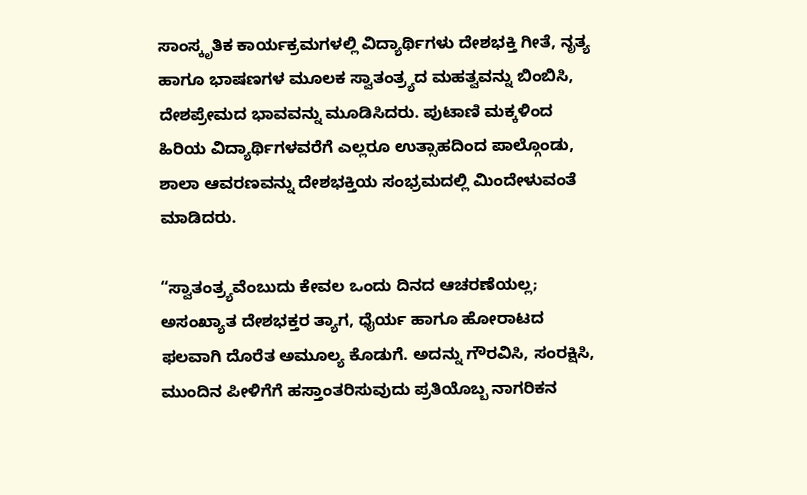ಸಾಂಸ್ಕೃತಿಕ ಕಾರ್ಯಕ್ರಮಗಳಲ್ಲಿ ವಿದ್ಯಾರ್ಥಿಗಳು ದೇಶಭಕ್ತಿ ಗೀತೆ, ನೃತ್ಯ ಹಾಗೂ ಭಾಷಣಗಳ ಮೂಲಕ ಸ್ವಾತಂತ್ರ್ಯದ ಮಹತ್ವವನ್ನು ಬಿಂಬಿಸಿ, ದೇಶಪ್ರೇಮದ ಭಾವವನ್ನು ಮೂಡಿಸಿದರು. ಪುಟಾಣಿ ಮಕ್ಕಳಿಂದ ಹಿರಿಯ ವಿದ್ಯಾರ್ಥಿಗಳವರೆಗೆ ಎಲ್ಲರೂ ಉತ್ಸಾಹದಿಂದ ಪಾಲ್ಗೊಂಡು, ಶಾಲಾ ಆವರಣವನ್ನು ದೇಶಭಕ್ತಿಯ ಸಂಭ್ರಮದಲ್ಲಿ ಮಿಂದೇಳುವಂತೆ ಮಾಡಿದರು.

“ಸ್ವಾತಂತ್ರ್ಯವೆಂಬುದು ಕೇವಲ ಒಂದು ದಿನದ ಆಚರಣೆಯಲ್ಲ; ಅಸಂಖ್ಯಾತ ದೇಶಭಕ್ತರ ತ್ಯಾಗ, ಧೈರ್ಯ ಹಾಗೂ ಹೋರಾಟದ ಫಲವಾಗಿ ದೊರೆತ ಅಮೂಲ್ಯ ಕೊಡುಗೆ. ಅದನ್ನು ಗೌರವಿಸಿ, ಸಂರಕ್ಷಿಸಿ, ಮುಂದಿನ ಪೀಳಿಗೆಗೆ ಹಸ್ತಾಂತರಿಸುವುದು ಪ್ರತಿಯೊಬ್ಬ ನಾಗರಿಕನ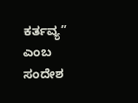ಕರ್ತವ್ಯ” ಎಂಬ ಸಂದೇಶ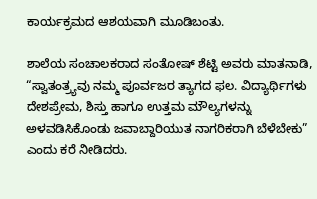ಕಾರ್ಯಕ್ರಮದ ಆಶಯವಾಗಿ ಮೂಡಿಬಂತು.

ಶಾಲೆಯ ಸಂಚಾಲಕರಾದ ಸಂತೋಷ್ ಶೆಟ್ಟಿ ಅವರು ಮಾತನಾಡಿ, “ಸ್ವಾತಂತ್ರ್ಯವು ನಮ್ಮ ಪೂರ್ವಜರ ತ್ಯಾಗದ ಫಲ. ವಿದ್ಯಾರ್ಥಿಗಳು ದೇಶಪ್ರೇಮ, ಶಿಸ್ತು ಹಾಗೂ ಉತ್ತಮ ಮೌಲ್ಯಗಳನ್ನು ಅಳವಡಿಸಿಕೊಂಡು ಜವಾಬ್ದಾರಿಯುತ ನಾಗರಿಕರಾಗಿ ಬೆಳೆಬೇಕು” ಎಂದು ಕರೆ ನೀಡಿದರು.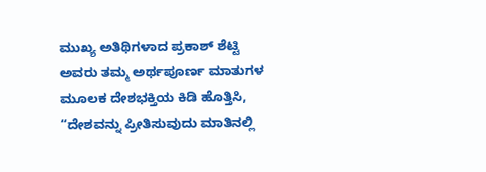ಮುಖ್ಯ ಅತಿಥಿಗಳಾದ ಪ್ರಕಾಶ್ ಶೆಟ್ಟಿ ಅವರು ತಮ್ಮ ಅರ್ಥಪೂರ್ಣ ಮಾತುಗಳ ಮೂಲಕ ದೇಶಭಕ್ತಿಯ ಕಿಡಿ ಹೊತ್ತಿಸಿ, “ದೇಶವನ್ನು ಪ್ರೀತಿಸುವುದು ಮಾತಿನಲ್ಲಿ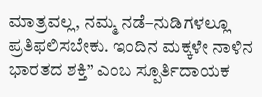ಮಾತ್ರವಲ್ಲ, ನಮ್ಮ ನಡೆ–ನುಡಿಗಳಲ್ಲೂ ಪ್ರತಿಫಲಿಸಬೇಕು. ಇಂದಿನ ಮಕ್ಕಳೇ ನಾಳಿನ ಭಾರತದ ಶಕ್ತಿ” ಎಂಬ ಸ್ಪೂರ್ತಿದಾಯಕ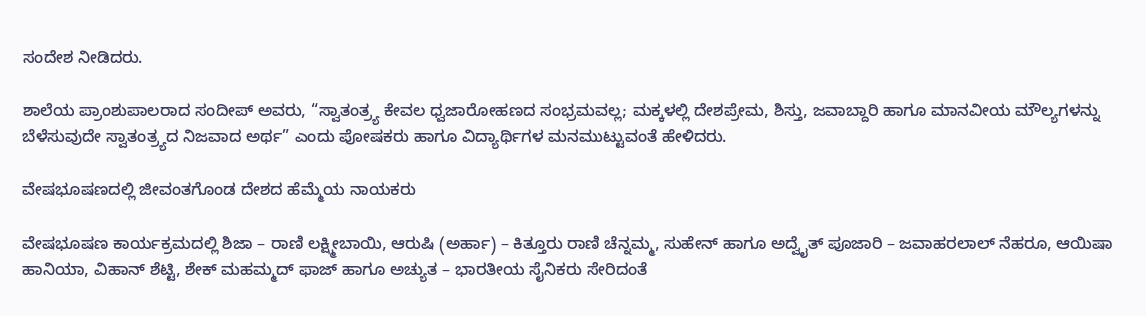ಸಂದೇಶ ನೀಡಿದರು.

ಶಾಲೆಯ ಪ್ರಾಂಶುಪಾಲರಾದ ಸಂದೀಪ್ ಅವರು, “ಸ್ವಾತಂತ್ರ್ಯ ಕೇವಲ ಧ್ವಜಾರೋಹಣದ ಸಂಭ್ರಮವಲ್ಲ; ಮಕ್ಕಳಲ್ಲಿ ದೇಶಪ್ರೇಮ, ಶಿಸ್ತು, ಜವಾಬ್ದಾರಿ ಹಾಗೂ ಮಾನವೀಯ ಮೌಲ್ಯಗಳನ್ನು ಬೆಳೆಸುವುದೇ ಸ್ವಾತಂತ್ರ್ಯದ ನಿಜವಾದ ಅರ್ಥ” ಎಂದು ಪೋಷಕರು ಹಾಗೂ ವಿದ್ಯಾರ್ಥಿಗಳ ಮನಮುಟ್ಟುವಂತೆ ಹೇಳಿದರು.

ವೇಷಭೂಷಣದಲ್ಲಿ ಜೀವಂತಗೊಂಡ ದೇಶದ ಹೆಮ್ಮೆಯ ನಾಯಕರು

ವೇಷಭೂಷಣ ಕಾರ್ಯಕ್ರಮದಲ್ಲಿ ಶಿಜಾ – ರಾಣಿ ಲಕ್ಷ್ಮೀಬಾಯಿ, ಆರುಷಿ (ಅರ್ಹಾ) – ಕಿತ್ತೂರು ರಾಣಿ ಚೆನ್ನಮ್ಮ, ಸುಹೇನ್ ಹಾಗೂ ಅದ್ವೈತ್ ಪೂಜಾರಿ – ಜವಾಹರಲಾಲ್ ನೆಹರೂ, ಆಯಿಷಾ ಹಾನಿಯಾ, ವಿಹಾನ್ ಶೆಟ್ಟಿ, ಶೇಕ್ ಮಹಮ್ಮದ್ ಫಾಜ್ ಹಾಗೂ ಅಚ್ಯುತ – ಭಾರತೀಯ ಸೈನಿಕರು ಸೇರಿದಂತೆ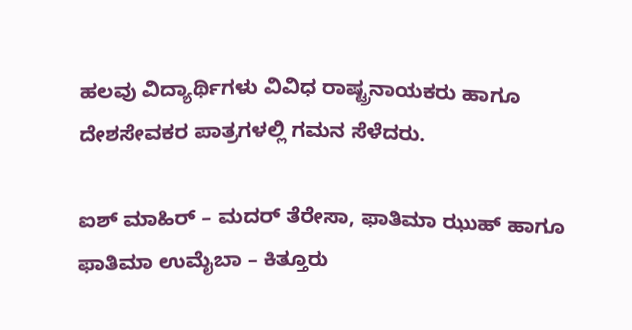ಹಲವು ವಿದ್ಯಾರ್ಥಿಗಳು ವಿವಿಧ ರಾಷ್ಟ್ರನಾಯಕರು ಹಾಗೂ ದೇಶಸೇವಕರ ಪಾತ್ರಗಳಲ್ಲಿ ಗಮನ ಸೆಳೆದರು.

ಐಶ್ ಮಾಹಿರ್ – ಮದರ್ ತೆರೇಸಾ, ಫಾತಿಮಾ ಝುಹ್ ಹಾಗೂ ಫಾತಿಮಾ ಉಮೈಬಾ – ಕಿತ್ತೂರು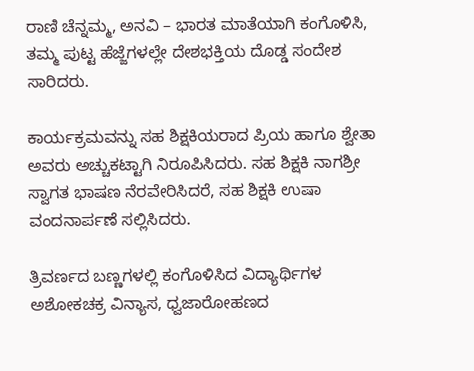ರಾಣಿ ಚೆನ್ನಮ್ಮ, ಅನವಿ – ಭಾರತ ಮಾತೆಯಾಗಿ ಕಂಗೊಳಿಸಿ, ತಮ್ಮ ಪುಟ್ಟ ಹೆಜ್ಜೆಗಳಲ್ಲೇ ದೇಶಭಕ್ತಿಯ ದೊಡ್ಡ ಸಂದೇಶ ಸಾರಿದರು.

ಕಾರ್ಯಕ್ರಮವನ್ನು ಸಹ ಶಿಕ್ಷಕಿಯರಾದ ಪ್ರಿಯ ಹಾಗೂ ಶ್ವೇತಾ ಅವರು ಅಚ್ಚುಕಟ್ಟಾಗಿ ನಿರೂಪಿಸಿದರು. ಸಹ ಶಿಕ್ಷಕಿ ನಾಗಶ್ರೀ ಸ್ವಾಗತ ಭಾಷಣ ನೆರವೇರಿಸಿದರೆ, ಸಹ ಶಿಕ್ಷಕಿ ಉಷಾ ವಂದನಾರ್ಪಣೆ ಸಲ್ಲಿಸಿದರು.

ತ್ರಿವರ್ಣದ ಬಣ್ಣಗಳಲ್ಲಿ ಕಂಗೊಳಿಸಿದ ವಿದ್ಯಾರ್ಥಿಗಳ ಅಶೋಕಚಕ್ರ ವಿನ್ಯಾಸ, ಧ್ವಜಾರೋಹಣದ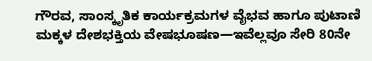ಗೌರವ, ಸಾಂಸ್ಕೃತಿಕ ಕಾರ್ಯಕ್ರಮಗಳ ವೈಭವ ಹಾಗೂ ಪುಟಾಣಿ ಮಕ್ಕಳ ದೇಶಭಕ್ತಿಯ ವೇಷಭೂಷಣ—ಇವೆಲ್ಲವೂ ಸೇರಿ 80ನೇ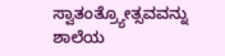ಸ್ವಾತಂತ್ರ್ಯೋತ್ಸವವನ್ನು ಶಾಲೆಯ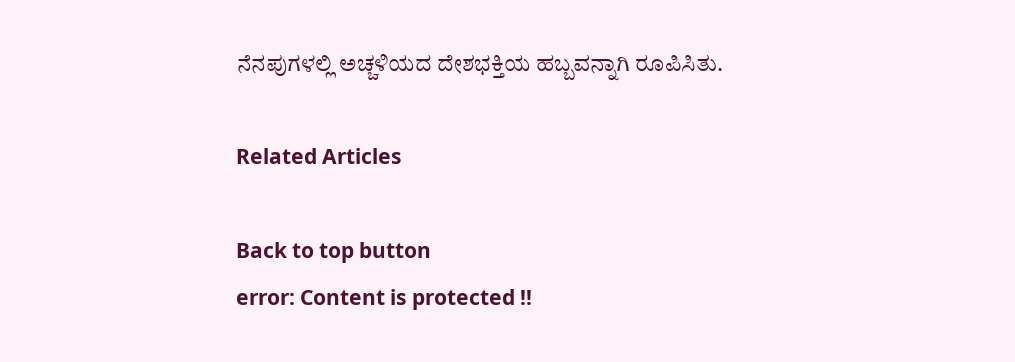ನೆನಪುಗಳಲ್ಲಿ ಅಚ್ಚಳಿಯದ ದೇಶಭಕ್ತಿಯ ಹಬ್ಬವನ್ನಾಗಿ ರೂಪಿಸಿತು.

Related Articles

Back to top button
error: Content is protected !!